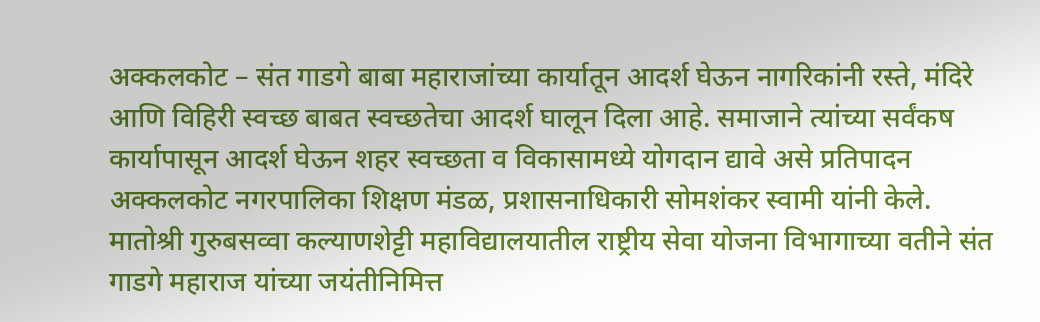अक्कलकोट – संत गाडगे बाबा महाराजांच्या कार्यातून आदर्श घेऊन नागरिकांनी रस्ते, मंदिरे आणि विहिरी स्वच्छ बाबत स्वच्छतेचा आदर्श घालून दिला आहे. समाजाने त्यांच्या सर्वंकष कार्यापासून आदर्श घेऊन शहर स्वच्छता व विकासामध्ये योगदान द्यावे असे प्रतिपादन अक्कलकोट नगरपालिका शिक्षण मंडळ, प्रशासनाधिकारी सोमशंकर स्वामी यांनी केले.
मातोश्री गुरुबसव्वा कल्याणशेट्टी महाविद्यालयातील राष्ट्रीय सेवा योजना विभागाच्या वतीने संत गाडगे महाराज यांच्या जयंतीनिमित्त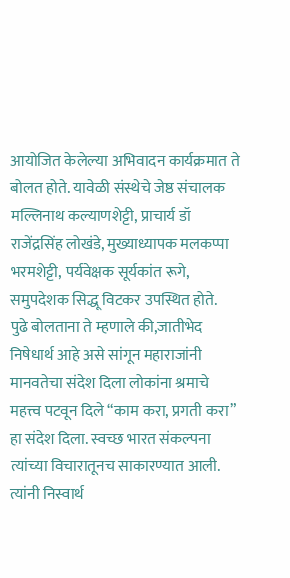आयोजित केलेल्या अभिवादन कार्यक्रमात ते बोलत होते. यावेळी संस्थेचे जेष्ठ संचालक मल्लिनाथ कल्याणशेट्टी, प्राचार्य डॉ राजेंद्रसिंह लोखंडे, मुख्याध्यापक मलकप्पा भरमशेट्टी, पर्यवेक्षक सूर्यकांत रूगे, समुपदेशक सिद्धू विटकर उपस्थित होते.
पुढे बोलताना ते म्हणाले की,जातीभेद निषेधार्थ आहे असे सांगून महाराजांनी मानवतेचा संदेश दिला लोकांना श्रमाचे महत्त्व पटवून दिले “काम करा, प्रगती करा” हा संदेश दिला. स्वच्छ भारत संकल्पना त्यांच्या विचारातूनच साकारण्यात आली. त्यांनी निस्वार्थ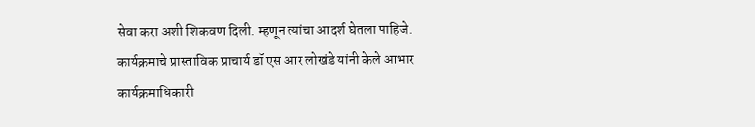सेवा करा अशी शिकवण दिली. म्हणून त्यांचा आदर्श घेतला पाहिजे.
कार्यक्रमाचे प्रास्ताविक प्राचार्य डॉ एस आर लोखंडे यांनी केले आभार कार्यक्रमाधिकारी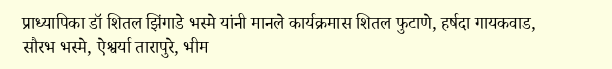प्राध्यापिका डॉ शितल झिंगाडे भस्मे यांनी मानले कार्यक्रमास शितल फुटाणे, हर्षदा गायकवाड, सौरभ भस्मे, ऐश्वर्या तारापुरे, भीम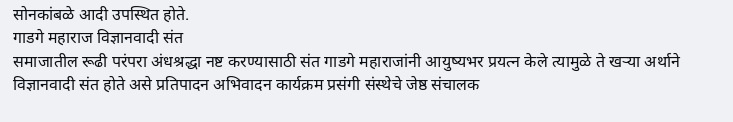सोनकांबळे आदी उपस्थित होते.
गाडगे महाराज विज्ञानवादी संत
समाजातील रूढी परंपरा अंधश्रद्धा नष्ट करण्यासाठी संत गाडगे महाराजांनी आयुष्यभर प्रयत्न केले त्यामुळे ते खऱ्या अर्थाने विज्ञानवादी संत होते असे प्रतिपादन अभिवादन कार्यक्रम प्रसंगी संस्थेचे जेष्ठ संचालक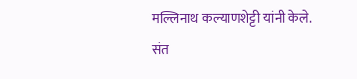मल्लिनाथ कल्याणशेट्टी यांनी केले.
संत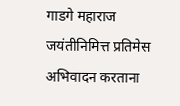गाडगे महाराज जयंतीनिमित्त प्रतिमेस अभिवादन करताना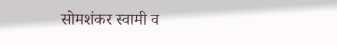सोमशंकर स्वामी व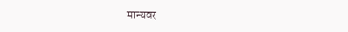मान्यवर